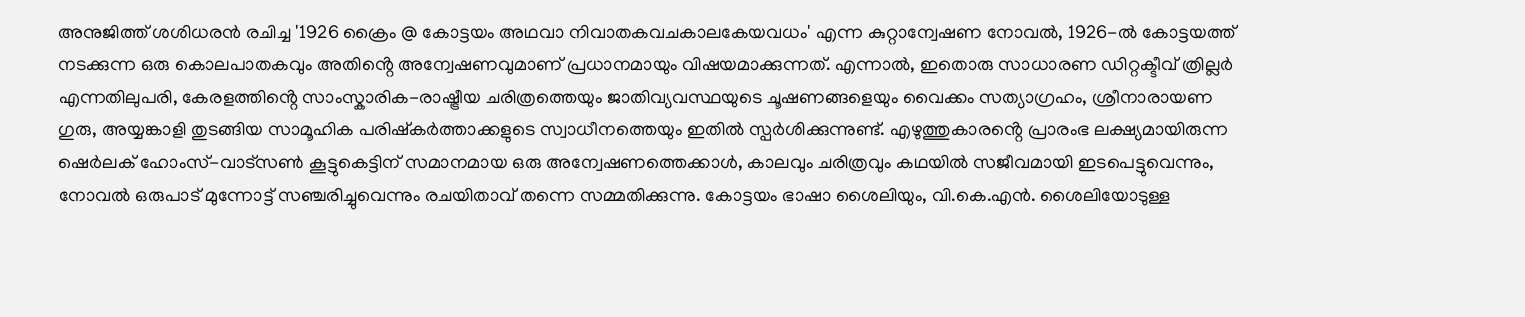അനുജിത്ത് ശശിധരൻ രചിച്ച '1926 ക്രൈം @ കോട്ടയം അഥവാ നിവാതകവചകാലകേയവധം' എന്ന കുറ്റാന്വേഷണ നോവൽ, 1926-ൽ കോട്ടയത്ത് നടക്കുന്ന ഒരു കൊലപാതകവും അതിൻ്റെ അന്വേഷണവുമാണ് പ്രധാനമായും വിഷയമാക്കുന്നത്. എന്നാൽ, ഇതൊരു സാധാരണ ഡിറ്റക്ടീവ് ത്രില്ലർ എന്നതിലുപരി, കേരളത്തിൻ്റെ സാംസ്കാരിക-രാഷ്ട്രീയ ചരിത്രത്തെയും ജാതിവ്യവസ്ഥയുടെ ചൂഷണങ്ങളെയും വൈക്കം സത്യാഗ്രഹം, ശ്രീനാരായണ ഗുരു, അയ്യങ്കാളി തുടങ്ങിയ സാമൂഹിക പരിഷ്കർത്താക്കളുടെ സ്വാധീനത്തെയും ഇതിൽ സ്പർശിക്കുന്നുണ്ട്. എഴുത്തുകാരൻ്റെ പ്രാരംഭ ലക്ഷ്യമായിരുന്ന ഷെർലക് ഹോംസ്-വാട്സൺ കൂട്ടുകെട്ടിന് സമാനമായ ഒരു അന്വേഷണത്തെക്കാൾ, കാലവും ചരിത്രവും കഥയിൽ സജീവമായി ഇടപെട്ടുവെന്നും, നോവൽ ഒരുപാട് മുന്നോട്ട് സഞ്ചരിച്ചുവെന്നും രചയിതാവ് തന്നെ സമ്മതിക്കുന്നു. കോട്ടയം ഭാഷാ ശൈലിയും, വി.കെ.എൻ. ശൈലിയോടുള്ള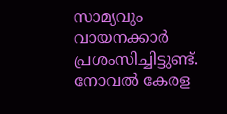സാമ്യവും വായനക്കാർ പ്രശംസിച്ചിട്ടുണ്ട്. നോവൽ കേരള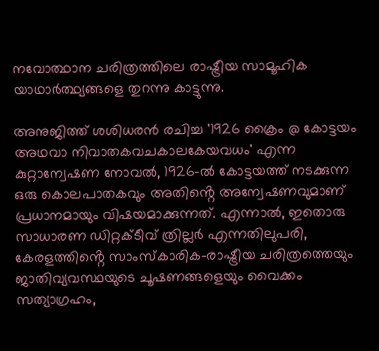നവോത്ഥാന ചരിത്രത്തിലെ രാഷ്ട്രീയ സാമൂഹിക യാഥാർത്ഥ്യങ്ങളെ തുറന്നു കാട്ടുന്നു.

അനുജിത്ത് ശശിധരൻ രചിച്ച '1926 ക്രൈം @ കോട്ടയം അഥവാ നിവാതകവചകാലകേയവധം' എന്ന കുറ്റാന്വേഷണ നോവൽ, 1926-ൽ കോട്ടയത്ത് നടക്കുന്ന ഒരു കൊലപാതകവും അതിൻ്റെ അന്വേഷണവുമാണ് പ്രധാനമായും വിഷയമാക്കുന്നത്. എന്നാൽ, ഇതൊരു സാധാരണ ഡിറ്റക്ടീവ് ത്രില്ലർ എന്നതിലുപരി, കേരളത്തിൻ്റെ സാംസ്കാരിക-രാഷ്ട്രീയ ചരിത്രത്തെയും ജാതിവ്യവസ്ഥയുടെ ചൂഷണങ്ങളെയും വൈക്കം സത്യാഗ്രഹം,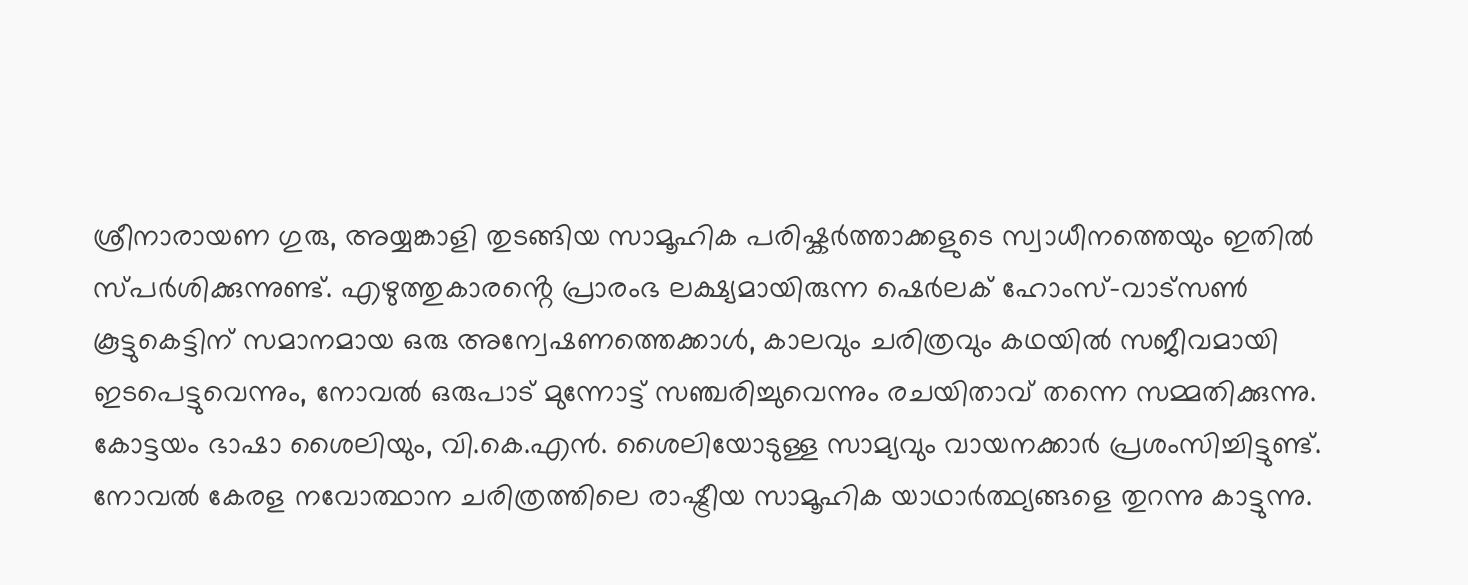ശ്രീനാരായണ ഗുരു, അയ്യങ്കാളി തുടങ്ങിയ സാമൂഹിക പരിഷ്കർത്താക്കളുടെ സ്വാധീനത്തെയും ഇതിൽ സ്പർശിക്കുന്നുണ്ട്. എഴുത്തുകാരൻ്റെ പ്രാരംഭ ലക്ഷ്യമായിരുന്ന ഷെർലക് ഹോംസ്-വാട്സൺ കൂട്ടുകെട്ടിന് സമാനമായ ഒരു അന്വേഷണത്തെക്കാൾ, കാലവും ചരിത്രവും കഥയിൽ സജീവമായി ഇടപെട്ടുവെന്നും, നോവൽ ഒരുപാട് മുന്നോട്ട് സഞ്ചരിച്ചുവെന്നും രചയിതാവ് തന്നെ സമ്മതിക്കുന്നു. കോട്ടയം ഭാഷാ ശൈലിയും, വി.കെ.എൻ. ശൈലിയോടുള്ള സാമ്യവും വായനക്കാർ പ്രശംസിച്ചിട്ടുണ്ട്. നോവൽ കേരള നവോത്ഥാന ചരിത്രത്തിലെ രാഷ്ട്രീയ സാമൂഹിക യാഥാർത്ഥ്യങ്ങളെ തുറന്നു കാട്ടുന്നു.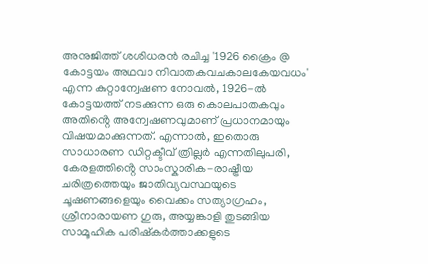അനുജിത്ത് ശശിധരൻ രചിച്ച '1926 ക്രൈം @ കോട്ടയം അഥവാ നിവാതകവചകാലകേയവധം' എന്ന കുറ്റാന്വേഷണ നോവൽ, 1926-ൽ കോട്ടയത്ത് നടക്കുന്ന ഒരു കൊലപാതകവും അതിൻ്റെ അന്വേഷണവുമാണ് പ്രധാനമായും വിഷയമാക്കുന്നത്. എന്നാൽ, ഇതൊരു സാധാരണ ഡിറ്റക്ടീവ് ത്രില്ലർ എന്നതിലുപരി, കേരളത്തിൻ്റെ സാംസ്കാരിക-രാഷ്ട്രീയ ചരിത്രത്തെയും ജാതിവ്യവസ്ഥയുടെ ചൂഷണങ്ങളെയും വൈക്കം സത്യാഗ്രഹം, ശ്രീനാരായണ ഗുരു, അയ്യങ്കാളി തുടങ്ങിയ സാമൂഹിക പരിഷ്കർത്താക്കളുടെ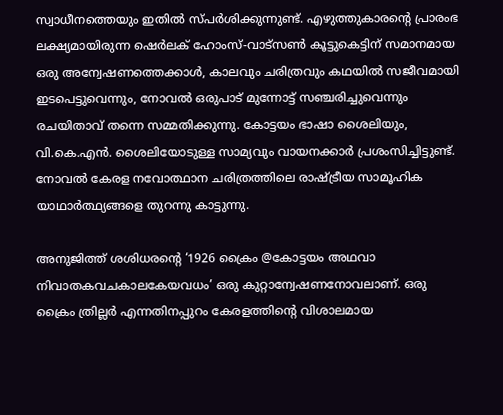സ്വാധീനത്തെയും ഇതിൽ സ്പർശിക്കുന്നുണ്ട്. എഴുത്തുകാരൻ്റെ പ്രാരംഭ ലക്ഷ്യമായിരുന്ന ഷെർലക് ഹോംസ്-വാട്സൺ കൂട്ടുകെട്ടിന് സമാനമായ ഒരു അന്വേഷണത്തെക്കാൾ, കാലവും ചരിത്രവും കഥയിൽ സജീവമായി ഇടപെട്ടുവെന്നും, നോവൽ ഒരുപാട് മുന്നോട്ട് സഞ്ചരിച്ചുവെന്നും രചയിതാവ് തന്നെ സമ്മതിക്കുന്നു. കോട്ടയം ഭാഷാ ശൈലിയും, വി.കെ.എൻ. ശൈലിയോടുള്ള സാമ്യവും വായനക്കാർ പ്രശംസിച്ചിട്ടുണ്ട്. നോവൽ കേരള നവോത്ഥാന ചരിത്രത്തിലെ രാഷ്ട്രീയ സാമൂഹിക യാഥാർത്ഥ്യങ്ങളെ തുറന്നു കാട്ടുന്നു.

അനുജിത്ത് ശശിധരന്റെ ‘1926 ക്രൈം @കോട്ടയം അഥവാ നിവാതകവചകാലകേയവധം’ ഒരു കുറ്റാന്വേഷണനോവലാണ്. ഒരു ക്രൈം ത്രില്ലർ എന്നതിനപ്പുറം കേരളത്തിന്റെ വിശാലമായ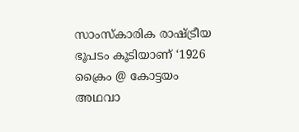സാംസ്കാരിക രാഷ്ട്രീയ ഭൂപടം കൂടിയാണ് ‘1926 ക്രൈം @ കോട്ടയം അഥവാ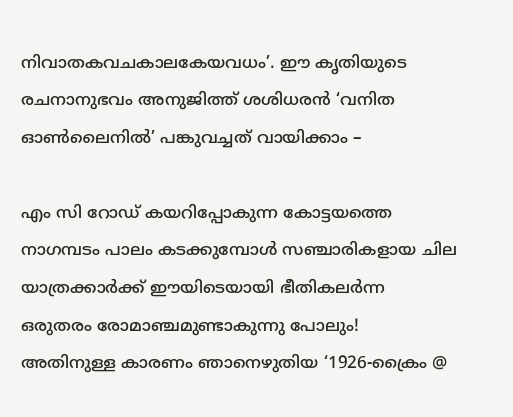നിവാതകവചകാലകേയവധം’. ഈ കൃതിയുടെ രചനാനുഭവം അനുജിത്ത് ശശിധരൻ ‘വനിത ഓൺലൈനില്‍’ പങ്കുവച്ചത് വായിക്കാം –

എം സി റോഡ് കയറിപ്പോകുന്ന കോട്ടയത്തെ നാഗമ്പടം പാലം കടക്കുമ്പോൾ സഞ്ചാരികളായ ചില യാത്രക്കാർക്ക് ഈയിടെയായി ഭീതികലർന്ന ഒരുതരം രോമാഞ്ചമുണ്ടാകുന്നു പോലും! അതിനുള്ള കാരണം ഞാനെഴുതിയ ‘1926-ക്രൈം @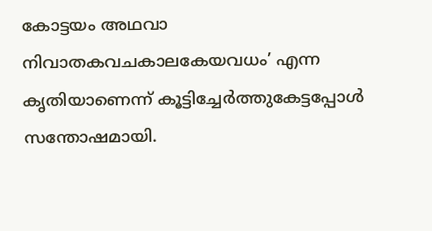കോട്ടയം അഥവാ നിവാതകവചകാലകേയവധം’ എന്ന കൃതിയാണെന്ന് കൂട്ടിച്ചേർത്തുകേട്ടപ്പോൾ സന്തോഷമായി.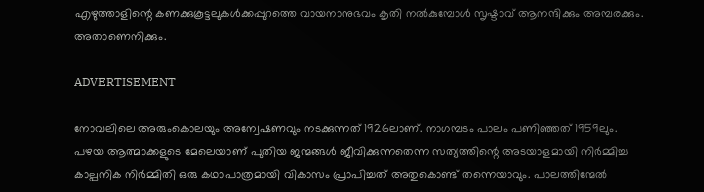എഴുത്താളിന്റെ കണക്കുകൂട്ടലുകൾക്കപ്പുറത്തെ വായനാനുഭവം കൃതി നൽകുമ്പോൾ സൃഷ്ടാവ് ആനന്ദിക്കും അമ്പരക്കും. അതാണെനിക്കും.

ADVERTISEMENT

നോവലിലെ അരുംകൊലയും അന്വേഷണവും നടക്കുന്നത് 1926ലാണ്. നാഗമ്പടം പാലം പണിഞ്ഞത് 1959ലും. പഴയ ആത്മാക്കളുടെ മേലെയാണ് പുതിയ ജന്മങ്ങൾ ജീവിക്കുന്നതെന്ന സത്യത്തിന്റെ അടയാളമായി നിർമ്മിച്ച കാല്പനിക നിർമ്മിതി ഒരു കഥാപാത്രമായി വികാസം പ്രാപിച്ചത് അതുകൊണ്ട് തന്നെയാവും. പാലത്തിന്മേൽ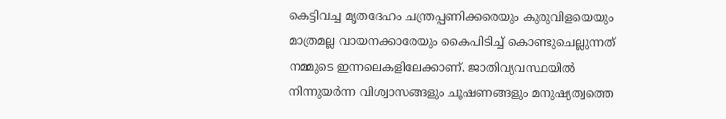കെട്ടിവച്ച മൃതദേഹം ചന്ത്രപ്പണിക്കരെയും കുരുവിളയെയും മാത്രമല്ല വായനക്കാരേയും കൈപിടിച്ച് കൊണ്ടുചെല്ലുന്നത് നമ്മുടെ ഇന്നലെകളിലേക്കാണ്. ജാതിവ്യവസ്ഥയിൽ നിന്നുയർന്ന വിശ്വാസങ്ങളും ചൂഷണങ്ങളും മനുഷ്യത്വത്തെ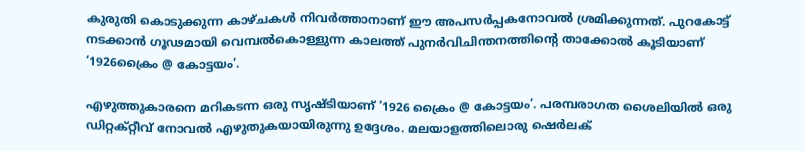കുരുതി കൊടുക്കുന്ന കാഴ്ചകൾ നിവർത്താനാണ് ഈ അപസർപ്പകനോവൽ ശ്രമിക്കുന്നത്. പുറകോട്ട് നടക്കാൻ ഗൂഢമായി വെമ്പൽകൊള്ളുന്ന കാലത്ത് പുനർവിചിന്തനത്തിന്റെ താക്കോൽ കൂടിയാണ് ‘1926ക്രൈം @ കോട്ടയം’.

എഴുത്തുകാരനെ മറികടന്ന ഒരു സൃഷ്ടിയാണ് ‘1926 ക്രൈം @ കോട്ടയം’. പരമ്പരാഗത ശൈലിയിൽ ഒരു ഡിറ്റക്റ്റീവ് നോവൽ എഴുതുകയായിരുന്നു ഉദ്ദേശം. മലയാളത്തിലൊരു ഷെർലക്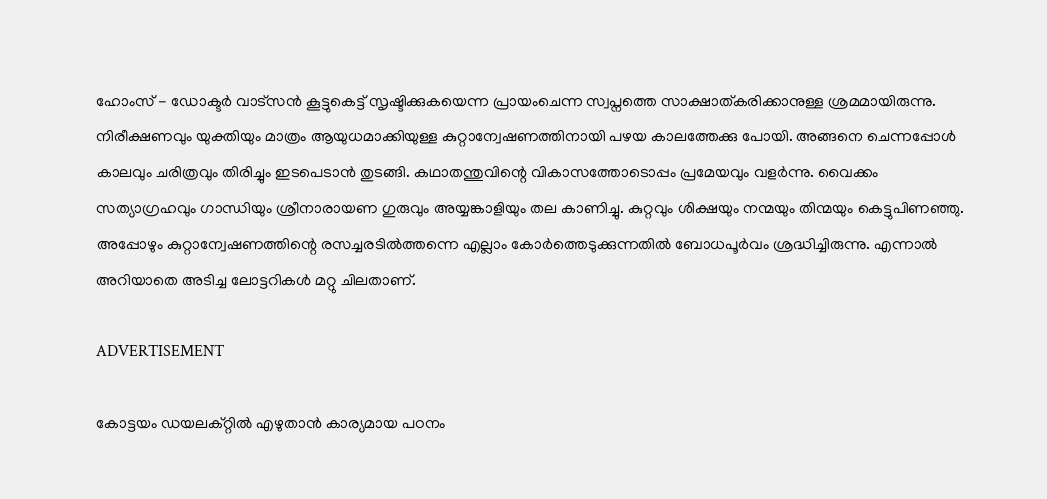ഹോംസ് - ഡോക്ടർ വാട്സൻ കൂട്ടുകെട്ട് സൃഷ്ടിക്കുകയെന്ന പ്രായംചെന്ന സ്വപ്നത്തെ സാക്ഷാത്കരിക്കാനുള്ള ശ്രമമായിരുന്നു. നിരീക്ഷണവും യുക്തിയും മാത്രം ആയുധമാക്കിയുള്ള കുറ്റാന്വേഷണത്തിനായി പഴയ കാലത്തേക്കു പോയി. അങ്ങനെ ചെന്നപ്പോൾ കാലവും ചരിത്രവും തിരിച്ചും ഇടപെടാൻ തുടങ്ങി. കഥാതന്തുവിന്റെ വികാസത്തോടൊപ്പം പ്രമേയവും വളർന്നു. വൈക്കം സത്യാഗ്രഹവും ഗാന്ധിയും ശ്രീനാരായണ ഗുരുവും അയ്യങ്കാളിയും തല കാണിച്ചു. കുറ്റവും ശിക്ഷയും നന്മയും തിന്മയും കെട്ടുപിണഞ്ഞു. അപ്പോഴും കുറ്റാന്വേഷണത്തിന്റെ രസച്ചരടിൽത്തന്നെ എല്ലാം കോർത്തെടുക്കുന്നതിൽ ബോധപൂർവം ശ്രദ്ധിച്ചിരുന്നു. എന്നാൽ അറിയാതെ അടിച്ച ലോട്ടറികൾ മറ്റു ചിലതാണ്.

ADVERTISEMENT

കോട്ടയം ഡയലക്റ്റിൽ എഴുതാൻ കാര്യമായ പഠനം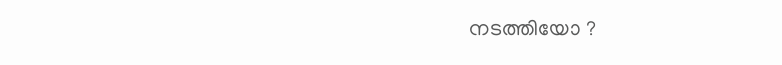നടത്തിയോ ?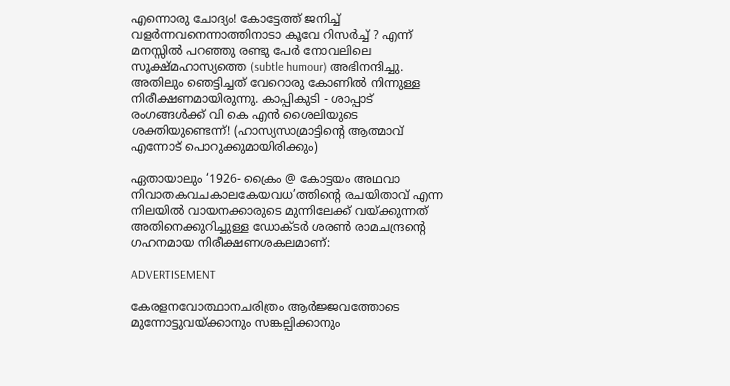എന്നൊരു ചോദ്യം! കോട്ടേത്ത് ജനിച്ച് വളർന്നവനെന്നാത്തിനാടാ കൂവേ റിസർച്ച് ? എന്ന് മനസ്സിൽ പറഞ്ഞു രണ്ടു പേർ നോവലിലെ സൂക്ഷ്മഹാസ്യത്തെ (subtle humour) അഭിനന്ദിച്ചു. അതിലും ഞെട്ടിച്ചത് വേറൊരു കോണിൽ നിന്നുള്ള നിരീക്ഷണമായിരുന്നു. കാപ്പികുടി - ശാപ്പാട് രംഗങ്ങൾക്ക് വി കെ എൻ ശൈലിയുടെ ശക്തിയുണ്ടെന്ന്! (ഹാസ്യസാമ്രാട്ടിന്റെ ആത്മാവ് എന്നോട് പൊറുക്കുമായിരിക്കും)

ഏതായാലും ‘1926- ക്രൈം @ കോട്ടയം അഥവാ നിവാതകവചകാലകേയവധ’ത്തിന്റെ രചയിതാവ് എന്ന നിലയിൽ വായനക്കാരുടെ മുന്നിലേക്ക് വയ്ക്കുന്നത് അതിനെക്കുറിച്ചുള്ള ഡോക്ടർ ശരൺ രാമചന്ദ്രന്റെ ഗഹനമായ നിരീക്ഷണശകലമാണ്:

ADVERTISEMENT

കേരളനവോത്ഥാനചരിത്രം ആർജ്ജവത്തോടെ മുന്നോട്ടുവയ്ക്കാനും സങ്കല്പിക്കാനും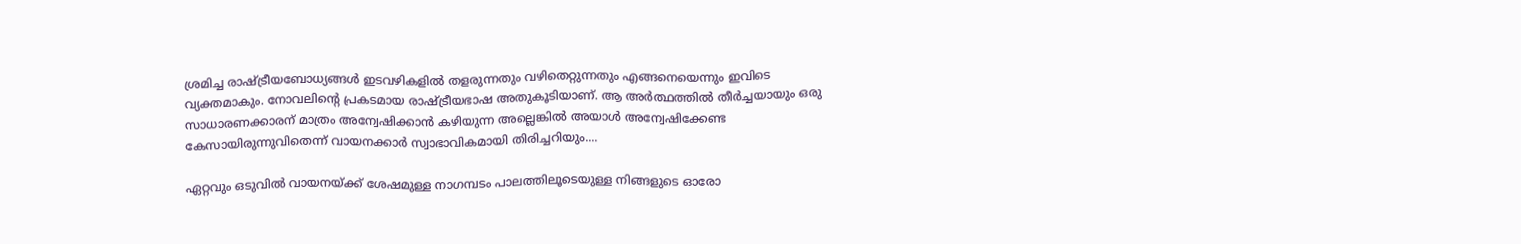ശ്രമിച്ച രാഷ്ട്രീയബോധ്യങ്ങൾ ഇടവഴികളിൽ തളരുന്നതും വഴിതെറ്റുന്നതും എങ്ങനെയെന്നും ഇവിടെ വ്യക്തമാകും. നോവലിന്റെ പ്രകടമായ രാഷ്ട്രീയഭാഷ അതുകൂടിയാണ്. ആ അർത്ഥത്തിൽ തീർച്ചയായും ഒരു സാധാരണക്കാരന് മാത്രം അന്വേഷിക്കാൻ കഴിയുന്ന അല്ലെങ്കിൽ അയാൾ അന്വേഷിക്കേണ്ട കേസായിരുന്നുവിതെന്ന് വായനക്കാർ സ്വാഭാവികമായി തിരിച്ചറിയും....

ഏറ്റവും ഒടുവിൽ വായനയ്ക്ക് ശേഷമുള്ള നാഗമ്പടം പാലത്തിലൂടെയുള്ള നിങ്ങളുടെ ഓരോ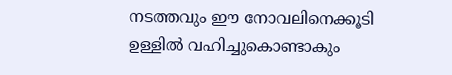നടത്തവും ഈ നോവലിനെക്കൂടി ഉള്ളിൽ വഹിച്ചുകൊണ്ടാകും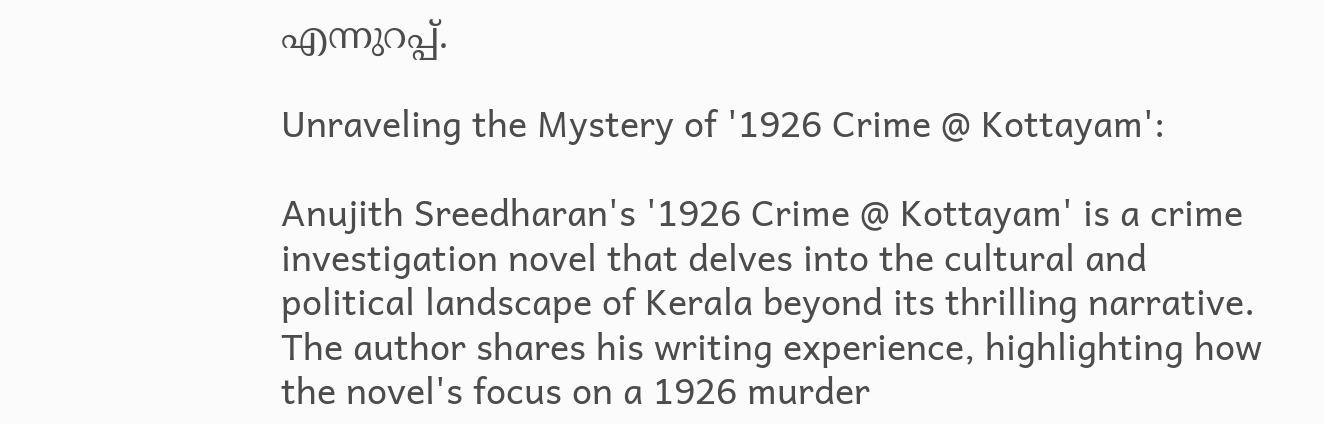എന്നുറപ്പ്.

Unraveling the Mystery of '1926 Crime @ Kottayam':

Anujith Sreedharan's '1926 Crime @ Kottayam' is a crime investigation novel that delves into the cultural and political landscape of Kerala beyond its thrilling narrative. The author shares his writing experience, highlighting how the novel's focus on a 1926 murder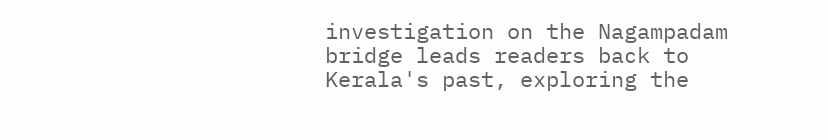investigation on the Nagampadam bridge leads readers back to Kerala's past, exploring the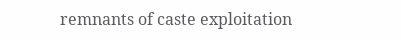remnants of caste exploitation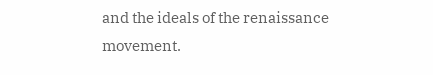and the ideals of the renaissance movement.